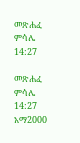መጽሐፈ ምሳሌ 14:27

መጽሐፈ ምሳሌ 14:27 አማ2000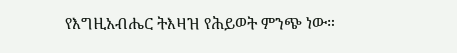የእግዚአብሔር ትእዛዝ የሕይወት ምንጭ ነው።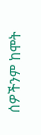ሰዎችንም ከሞት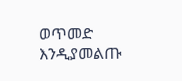ወጥመድ እንዲያመልጡ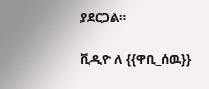ያደርጋል።

ቪዲዮ ለ {{ዋቢ_ሰዉ}}